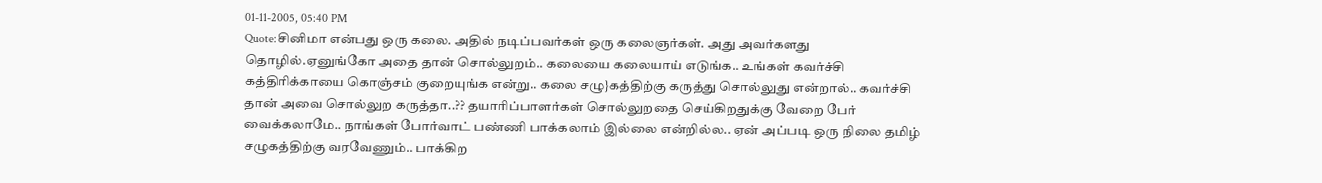01-11-2005, 05:40 PM
Quote:சினிமா என்பது ஒரு கலை. அதில் நடிப்பவர்கள் ஒரு கலைஞர்கள். அது அவர்களது தொழில்.ஏனுங்கோ அதை தான் சொல்லுறம்.. கலையை கலையாய் எடுங்க.. உங்கள் கவர்ச்சி கத்திரிக்காயை கொஞ்சம் குறையுங்க என்று.. கலை சழு}கத்திற்கு கருத்து சொல்லுது என்றால்.. கவர்ச்சி தான் அவை சொல்லுற கருத்தா..?? தயாரிப்பாளர்கள் சொல்லுறதை செய்கிறதுக்கு வேறை பேர் வைக்கலாமே.. நாங்கள் போர்வாட் பண்ணி பாக்கலாம் இல்லை என்றில்ல.. ஏன் அப்படி ஒரு நிலை தமிழ் சழுகத்திற்கு வரவேணும்.. பாக்கிற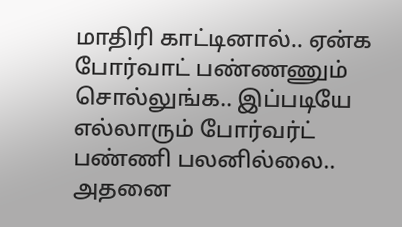மாதிரி காட்டினால்.. ஏன்க போர்வாட் பண்ணணும் சொல்லுங்க.. இப்படியே எல்லாரும் போர்வர்ட் பண்ணி பலனில்லை.. அதனை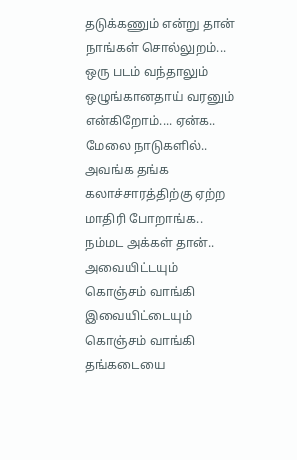தடுக்கணும் என்று தான் நாங்கள் சொல்லுறம்... ஒரு படம் வந்தாலும் ஒழுங்கானதாய் வரனும் என்கிறோம்.... ஏன்க.. மேலை நாடுகளில்.. அவங்க தங்க கலாச்சாரத்திற்கு ஏற்ற மாதிரி போறாங்க.. நம்மட அக்கள் தான்.. அவையிட்டயும் கொஞ்சம் வாங்கி இவையிட்டையும் கொஞ்சம் வாங்கி தங்கடையை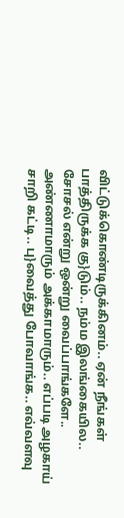விட்டுக்கொண்டிருக்கினம்.. ஏன் நீங்கள் பாத்திருக்க கு}டும்.. நம்ம இலங்கையில.. சோசல் என்று ஒன்று வைப்பாங்களே.. அண்ணாமாரும் அக்காமாரும்.. எப்படி அழகாய் சாறி கட்டி.. பு}வைத்து போவாங்க.. எவ்வளவு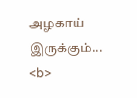அழகாய் இருக்கும்...
<b>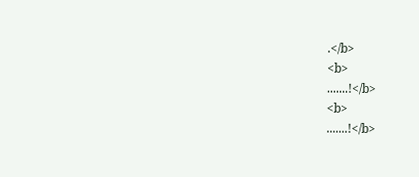.</b>
<b>
.......!</b>
<b>
.......!</b>